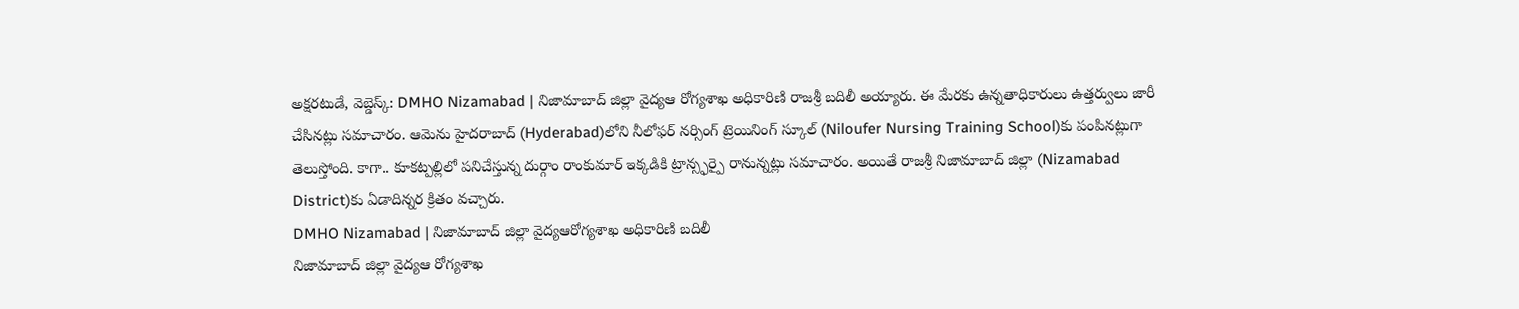అక్షరటుడే, వెబ్డెస్క్: DMHO Nizamabad | నిజామాబాద్ జిల్లా వైద్యఆ రోగ్యశాఖ అధికారిణి రాజశ్రీ బదిలీ అయ్యారు. ఈ మేరకు ఉన్నతాధికారులు ఉత్తర్వులు జారీ చేసినట్లు సమాచారం. ఆమెను హైదరాబాద్ (Hyderabad)లోని నీలోఫర్ నర్సింగ్ ట్రెయినింగ్ స్కూల్ (Niloufer Nursing Training School)కు పంపినట్లుగా తెలుస్తోంది. కాగా.. కూకట్పల్లిలో పనిచేస్తున్న దుర్గాం రాంకుమార్ ఇక్కడికి ట్రాన్స్ఫర్పై రానున్నట్లు సమాచారం. అయితే రాజశ్రీ నిజామాబాద్ జిల్లా (Nizamabad District)కు ఏడాదిన్నర క్రితం వచ్చారు.
DMHO Nizamabad | నిజామాబాద్ జిల్లా వైద్యఆరోగ్యశాఖ అధికారిణి బదిలీ
నిజామాబాద్ జిల్లా వైద్యఆ రోగ్యశాఖ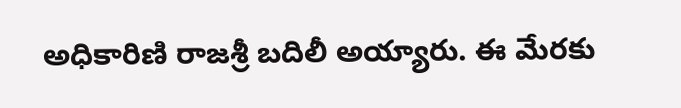అధికారిణి రాజశ్రీ బదిలీ అయ్యారు. ఈ మేరకు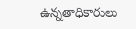ఉన్నతాధికారులు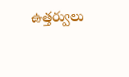ఉత్తర్వులు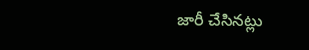జారీ చేసినట్లు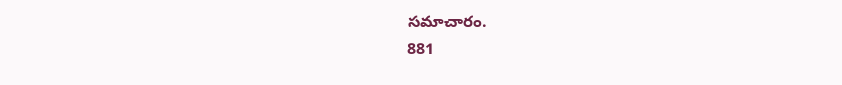సమాచారం.
881